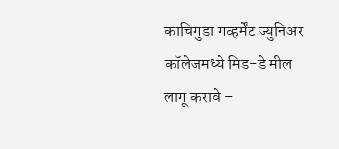काचिगुडा गव्हर्मेंट ज्युनिअर कॉलेजमध्ये मिड-डे मील लागू करावे –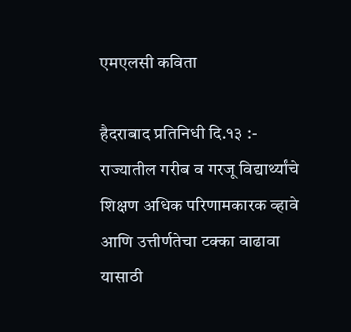एमएलसी कविता

हैदराबाद प्रतिनिधी दि.१३ :-  राज्यातील गरीब व गरजू विद्यार्थ्यांचे शिक्षण अधिक परिणामकारक व्हावे आणि उत्तीर्णतेचा टक्का वाढावा यासाठी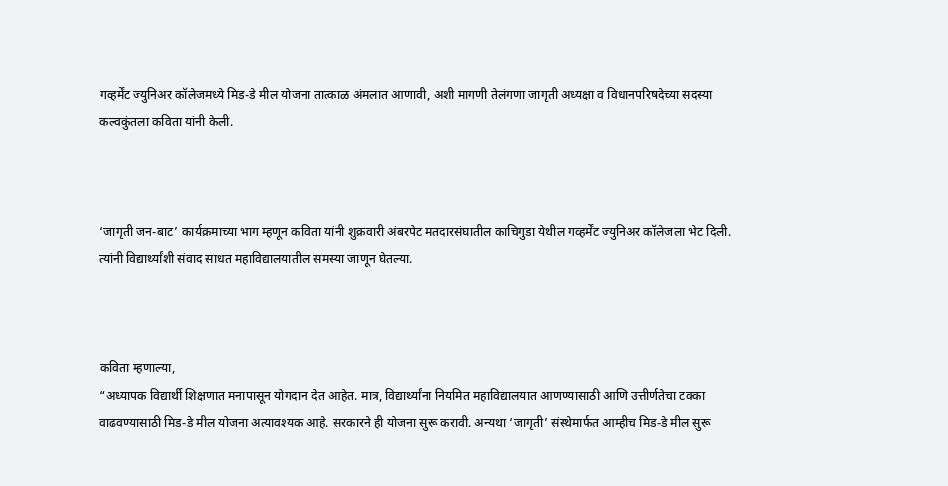गव्हर्मेंट ज्युनिअर कॉलेजमध्ये मिड-डे मील योजना तात्काळ अंमलात आणावी, अशी मागणी तेलंगणा जागृती अध्यक्षा व विधानपरिषदेच्या सदस्या कल्वकुंतला कविता यांनी केली.



‘जागृती जन-बाट’ कार्यक्रमाच्या भाग म्हणून कविता यांनी शुक्रवारी अंबरपेट मतदारसंघातील काचिगुडा येथील गव्हर्मेंट ज्युनिअर कॉलेजला भेट दिली. त्यांनी विद्यार्थ्यांशी संवाद साधत महाविद्यालयातील समस्या जाणून घेतल्या.



कविता म्हणाल्या,
“अध्यापक विद्यार्थी शिक्षणात मनापासून योगदान देत आहेत. मात्र, विद्यार्थ्यांना नियमित महाविद्यालयात आणण्यासाठी आणि उत्तीर्णतेचा टक्का वाढवण्यासाठी मिड-डे मील योजना अत्यावश्यक आहे. सरकारने ही योजना सुरू करावी. अन्यथा ‘जागृती’ संस्थेमार्फत आम्हीच मिड-डे मील सुरू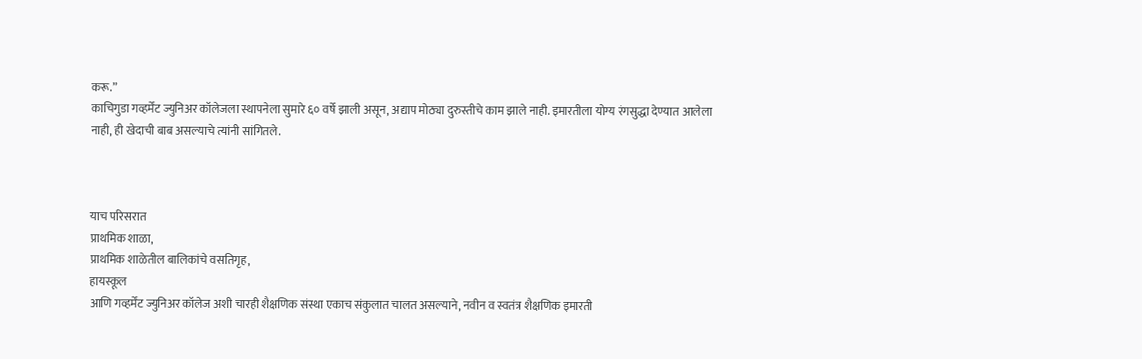करू.”
काचिगुडा गव्हर्मेंट ज्युनिअर कॉलेजला स्थापनेला सुमारे ६० वर्षे झाली असून, अद्याप मोठ्या दुरुस्तीचे काम झाले नाही. इमारतीला योग्य रंगसुद्धा देण्यात आलेला नाही, ही खेदाची बाब असल्याचे त्यांनी सांगितले.



याच परिसरात
प्राथमिक शाळा,
प्राथमिक शाळेतील बालिकांचे वसतिगृह,
हायस्कूल
आणि गव्हर्मेंट ज्युनिअर कॉलेज अशी चारही शैक्षणिक संस्था एकाच संकुलात चालत असल्याने, नवीन व स्वतंत्र शैक्षणिक इमारती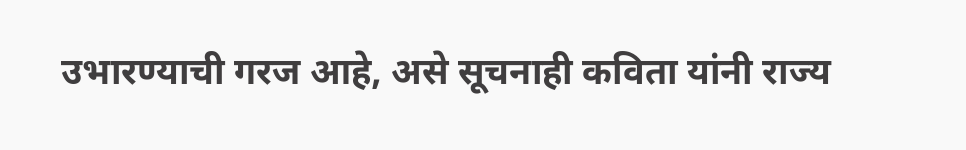उभारण्याची गरज आहे, असे सूचनाही कविता यांनी राज्य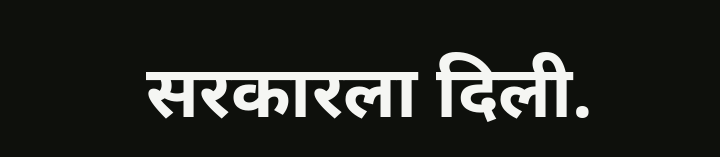सरकारला दिली.